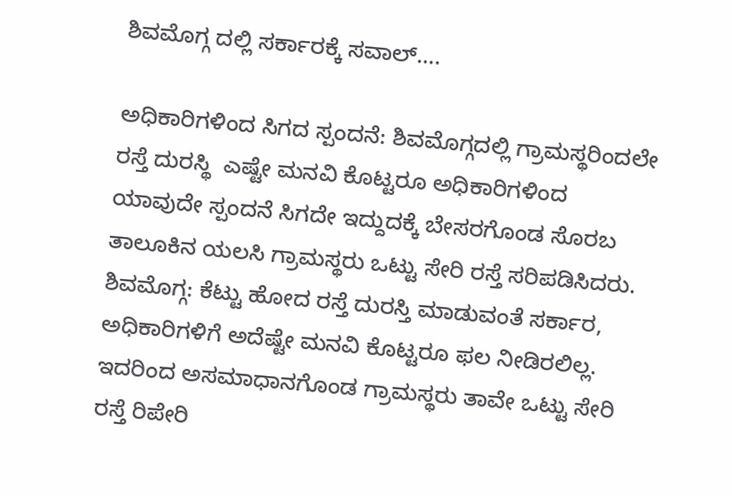ಶಿವಮೊಗ್ಗ ದಲ್ಲಿ ಸರ್ಕಾರಕ್ಕೆ ಸವಾಲ್….

ಅಧಿಕಾರಿಗಳಿಂದ ಸಿಗದ ಸ್ಪಂದನೆ: ಶಿವಮೊಗ್ಗದಲ್ಲಿ ಗ್ರಾಮಸ್ಥರಿಂದಲೇ ರಸ್ತೆ ದುರಸ್ಥಿ ‌ ಎಷ್ಟೇ ಮನವಿ ಕೊಟ್ಟರೂ ಅಧಿಕಾರಿಗಳಿಂದ ಯಾವುದೇ ಸ್ಪಂದನೆ ಸಿಗದೇ ಇದ್ದುದಕ್ಕೆ ಬೇಸರಗೊಂಡ ಸೊರಬ ತಾಲೂಕಿನ ಯಲಸಿ ಗ್ರಾಮಸ್ಥರು ಒಟ್ಟು ಸೇರಿ ರಸ್ತೆ ಸರಿಪಡಿಸಿದರು. ಶಿವಮೊಗ್ಗ: ಕೆಟ್ಟು ಹೋದ ರಸ್ತೆ ದುರಸ್ತಿ ಮಾಡುವಂತೆ ಸರ್ಕಾರ, ಅಧಿಕಾರಿಗಳಿಗೆ ಅದೆಷ್ಟೇ ಮನವಿ ಕೊಟ್ಟರೂ ಫಲ ನೀಡಿರಲಿಲ್ಲ. ಇದರಿಂದ ಅಸಮಾಧಾನಗೊಂಡ ಗ್ರಾಮಸ್ಥರು ತಾವೇ ಒಟ್ಟು ಸೇರಿ ರಸ್ತೆ ರಿಪೇರಿ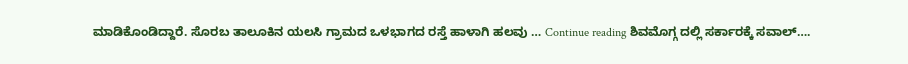ಮಾಡಿಕೊಂಡಿದ್ದಾರೆ. ಸೊರಬ ತಾಲೂಕಿನ ಯಲಸಿ ಗ್ರಾಮದ ಒಳಭಾಗದ ರಸ್ತೆ ಹಾಳಾಗಿ ಹಲವು … Continue reading ಶಿವಮೊಗ್ಗ ದಲ್ಲಿ ಸರ್ಕಾರಕ್ಕೆ ಸವಾಲ್….